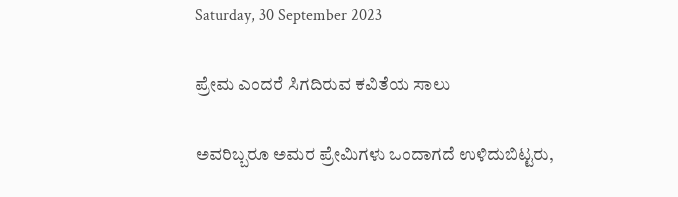Saturday, 30 September 2023

ಪ್ರೇಮ ಎಂದರೆ ಸಿಗದಿರುವ ಕವಿತೆಯ ಸಾಲು

ಅವರಿಬ್ಬರೂ ಅಮರ ಪ್ರೇಮಿಗಳು ಒಂದಾಗದೆ ಉಳಿದುಬಿಟ್ಟರು,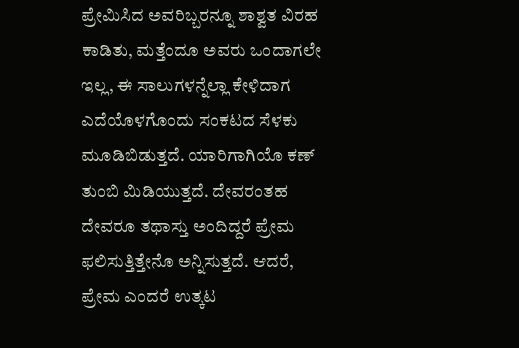ಪ್ರೇಮಿಸಿದ ಅವರಿಬ್ಬರನ್ನೂ ಶಾಶ್ವತ ವಿರಹ ಕಾಡಿತು, ಮತ್ತೆಂದೂ ಅವರು ಒಂದಾಗಲೇ ಇಲ್ಲ, ಈ ಸಾಲುಗಳನ್ನೆಲ್ಲಾ ಕೇಳಿದಾಗ ಎದೆಯೊಳಗೊಂದು ಸಂಕಟದ ಸೆಳಕು ಮೂಡಿಬಿಡುತ್ತದೆ. ಯಾರಿಗಾಗಿಯೊ ಕಣ್ ತುಂಬಿ ಮಿಡಿಯುತ್ತದೆ. ದೇವರಂತಹ ದೇವರೂ ತಥಾಸ್ತು ಅಂದಿದ್ದರೆ ಪ್ರೇಮ ಫಲಿಸುತ್ತಿತ್ತೇನೊ ಅನ್ನಿಸುತ್ತದೆ. ಆದರೆ, ಪ್ರೇಮ ಎಂದರೆ ಉತ್ಕಟ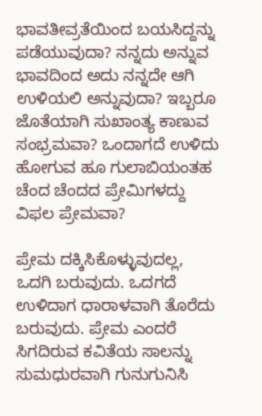ಭಾವತೀವ್ರತೆಯಿಂದ ಬಯಸಿದ್ದನ್ನು ಪಡೆಯುವುದಾ? ನನ್ನದು ಅನ್ನುವ ಭಾವದಿಂದ ಅದು ನನ್ನದೇ ಆಗಿ ಉಳಿಯಲಿ ಅನ್ನುವುದಾ? ಇಬ್ಬರೂ ಜೊತೆಯಾಗಿ ಸುಖಾಂತ್ಯ ಕಾಣುವ ಸಂಭ್ರಮವಾ? ಒಂದಾಗದೆ ಉಳಿದು ಹೋಗುವ ಹೂ ಗುಲಾಬಿಯಂತಹ ಚೆಂದ ಚೆಂದದ ಪ್ರೇಮಿಗಳದ್ದು ವಿಫಲ ಪ್ರೇಮವಾ?

ಪ್ರೇಮ ದಕ್ಕಿಸಿಕೊಳ್ಳುವುದಲ್ಲ, ಒದಗಿ ಬರುವುದು. ಒದಗದೆ ಉಳಿದಾಗ ಧಾರಾಳವಾಗಿ ತೊರೆದು ಬರುವುದು. ಪ್ರೇಮ ಎಂದರೆ ಸಿಗದಿರುವ ಕವಿತೆಯ ಸಾಲನ್ನು ಸುಮಧುರವಾಗಿ ಗುನುಗುನಿಸಿ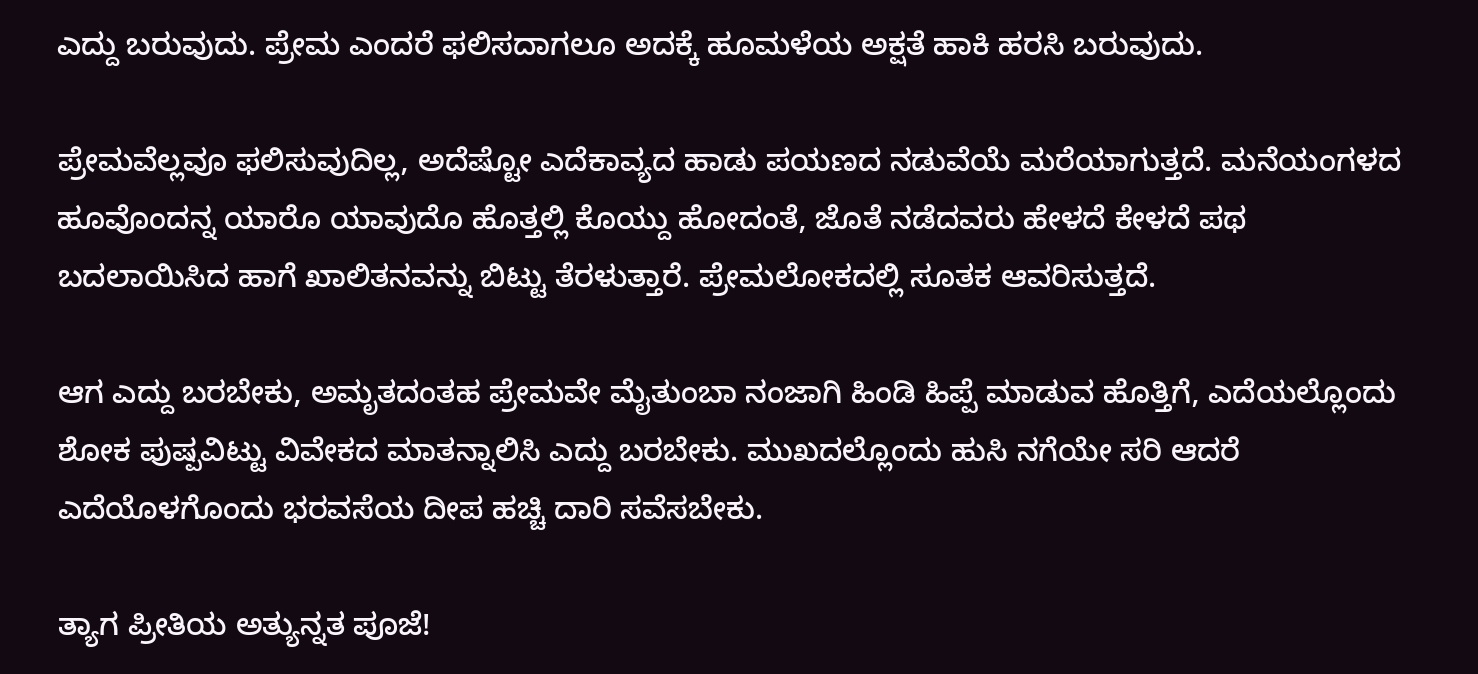ಎದ್ದು ಬರುವುದು. ಪ್ರೇಮ ಎಂದರೆ ಫಲಿಸದಾಗಲೂ ಅದಕ್ಕೆ ಹೂಮಳೆಯ ಅಕ್ಷತೆ ಹಾಕಿ ಹರಸಿ ಬರುವುದು.

ಪ್ರೇಮವೆಲ್ಲವೂ ಫಲಿಸುವುದಿಲ್ಲ, ಅದೆಷ್ಟೋ ಎದೆಕಾವ್ಯದ ಹಾಡು ಪಯಣದ ನಡುವೆಯೆ ಮರೆಯಾಗುತ್ತದೆ. ಮನೆಯಂಗಳದ ಹೂವೊಂದನ್ನ ಯಾರೊ ಯಾವುದೊ ಹೊತ್ತಲ್ಲಿ ಕೊಯ್ದು ಹೋದಂತೆ, ಜೊತೆ ನಡೆದವರು ಹೇಳದೆ ಕೇಳದೆ ಪಥ ಬದಲಾಯಿಸಿದ ಹಾಗೆ ಖಾಲಿತನವನ್ನು ಬಿಟ್ಟು ತೆರಳುತ್ತಾರೆ. ಪ್ರೇಮಲೋಕದಲ್ಲಿ ಸೂತಕ ಆವರಿಸುತ್ತದೆ.

ಆಗ ಎದ್ದು ಬರಬೇಕು, ಅಮೃತದಂತಹ ಪ್ರೇಮವೇ ಮೈತುಂಬಾ ನಂಜಾಗಿ ಹಿಂಡಿ ಹಿಪ್ಪೆ ಮಾಡುವ ಹೊತ್ತಿಗೆ, ಎದೆಯಲ್ಲೊಂದು ಶೋಕ ಪುಷ್ಪವಿಟ್ಟು ವಿವೇಕದ ಮಾತನ್ನಾಲಿಸಿ ಎದ್ದು ಬರಬೇಕು. ಮುಖದಲ್ಲೊಂದು ಹುಸಿ ನಗೆಯೇ ಸರಿ ಆದರೆ ಎದೆಯೊಳಗೊಂದು ಭರವಸೆಯ ದೀಪ ಹಚ್ಚಿ ದಾರಿ ಸವೆಸಬೇಕು.

ತ್ಯಾಗ ಪ್ರೀತಿಯ ಅತ್ಯುನ್ನತ ಪೂಜೆ!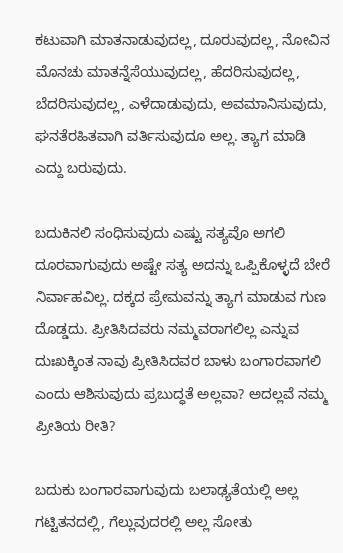ಕಟುವಾಗಿ ಮಾತನಾಡುವುದಲ್ಲ, ದೂರುವುದಲ್ಲ, ನೋವಿನ ಮೊನಚು ಮಾತನ್ನೆಸೆಯುವುದಲ್ಲ, ಹೆದರಿಸುವುದಲ್ಲ, ಬೆದರಿಸುವುದಲ್ಲ, ಎಳೆದಾಡುವುದು, ಅವಮಾನಿಸುವುದು, ಘನತೆರಹಿತವಾಗಿ ವರ್ತಿಸುವುದೂ ಅಲ್ಲ. ತ್ಯಾಗ ಮಾಡಿ ಎದ್ದು ಬರುವುದು.

ಬದುಕಿನಲಿ ಸಂಧಿಸುವುದು ಎಷ್ಟು ಸತ್ಯವೊ ಅಗಲಿ ದೂರವಾಗುವುದು ಅಷ್ಟೇ ಸತ್ಯ ಅದನ್ನು ಒಪ್ಪಿಕೊಳ್ಳದೆ ಬೇರೆ ನಿರ್ವಾಹವಿಲ್ಲ. ದಕ್ಕದ ಪ್ರೇಮವನ್ನು ತ್ಯಾಗ ಮಾಡುವ ಗುಣ ದೊಡ್ಡದು. ಪ್ರೀತಿಸಿದವರು ನಮ್ಮವರಾಗಲಿಲ್ಲ ಎನ್ನುವ ದುಃಖಕ್ಕಿಂತ ನಾವು ಪ್ರೀತಿಸಿದವರ ಬಾಳು ಬಂಗಾರವಾಗಲಿ ಎಂದು ಆಶಿಸುವುದು ಪ್ರಬುದ್ಧತೆ ಅಲ್ಲವಾ? ಅದಲ್ಲವೆ ನಮ್ಮ ಪ್ರೀತಿಯ ರೀತಿ?

ಬದುಕು ಬಂಗಾರವಾಗುವುದು ಬಲಾಢ್ಯತೆಯಲ್ಲಿ ಅಲ್ಲ ಗಟ್ಟಿತನದಲ್ಲಿ, ಗೆಲ್ಲುವುದರಲ್ಲಿ ಅಲ್ಲ ಸೋತು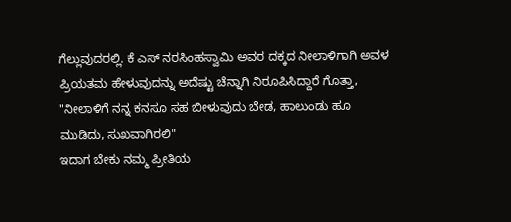ಗೆಲ್ಲುವುದರಲ್ಲಿ. ಕೆ ಎಸ್ ನರಸಿಂಹಸ್ವಾಮಿ ಅವರ ದಕ್ಕದ ನೀಲಾಳಿಗಾಗಿ ಅವಳ ಪ್ರಿಯತಮ ಹೇಳುವುದನ್ನು ಅದೆಷ್ಟು ಚೆನ್ನಾಗಿ ನಿರೂಪಿಸಿದ್ದಾರೆ ಗೊತ್ತಾ, "ನೀಲಾಳಿಗೆ ನನ್ನ ಕನಸೂ ಸಹ ಬೀಳುವುದು ಬೇಡ, ಹಾಲುಂಡು ಹೂ ಮುಡಿದು, ಸುಖವಾಗಿರಲಿ"
ಇದಾಗ ಬೇಕು ನಮ್ಮ ಪ್ರೀತಿಯ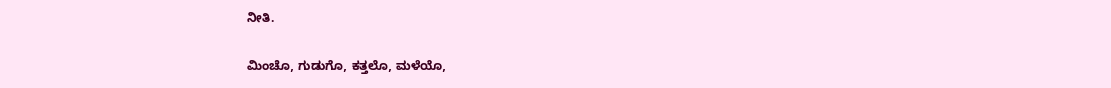ನೀತಿ.

ಮಿಂಚೊ, ಗುಡುಗೊ, ಕತ್ತಲೊ, ಮಳೆಯೊ,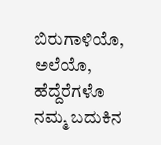ಬಿರುಗಾಳಿಯೊ, ಅಲೆಯೊ, ಹೆದ್ದೆರೆಗಳೊ ನಮ್ಮ ಬದುಕಿನ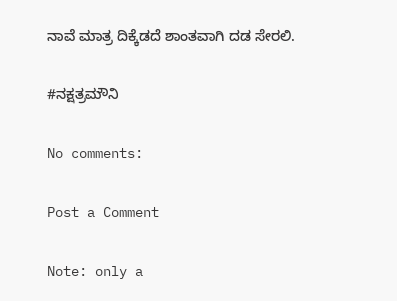ನಾವೆ ಮಾತ್ರ ದಿಕ್ಕೆಡದೆ ಶಾಂತವಾಗಿ ದಡ ಸೇರಲಿ‌‌.

#ನಕ್ಷತ್ರಮೌನಿ

No comments:

Post a Comment

Note: only a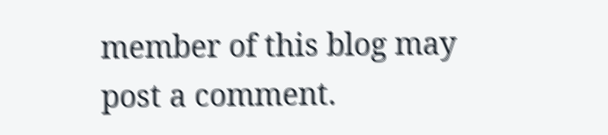member of this blog may post a comment.